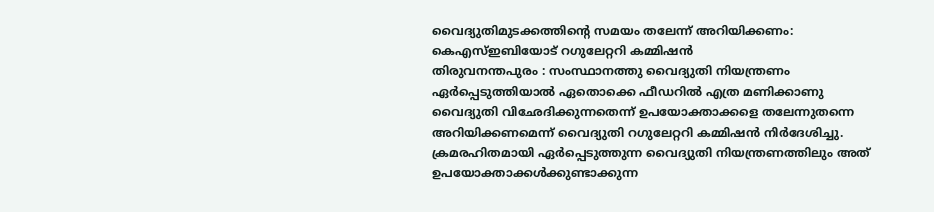വൈദ്യുതിമുടക്കത്തിന്റെ സമയം തലേന്ന് അറിയിക്കണം: കെഎസ്ഇബിയോട് റഗുലേറ്ററി കമ്മിഷൻ
തിരുവനന്തപുരം : സംസ്ഥാനത്തു വൈദ്യുതി നിയന്ത്രണം ഏർപ്പെടുത്തിയാൽ ഏതൊക്കെ ഫീഡറിൽ എത്ര മണിക്കാണു വൈദ്യുതി വിഛേദിക്കുന്നതെന്ന് ഉപയോക്താക്കളെ തലേന്നുതന്നെ അറിയിക്കണമെന്ന് വൈദ്യുതി റഗുലേറ്ററി കമ്മിഷൻ നിർദേശിച്ചു.
ക്രമരഹിതമായി ഏർപ്പെടുത്തുന്ന വൈദ്യുതി നിയന്ത്രണത്തിലും അത് ഉപയോക്താക്കൾക്കുണ്ടാക്കുന്ന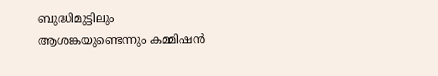ബുദ്ധിമുട്ടിലും ആശങ്കയുണ്ടെന്നും കമ്മിഷൻ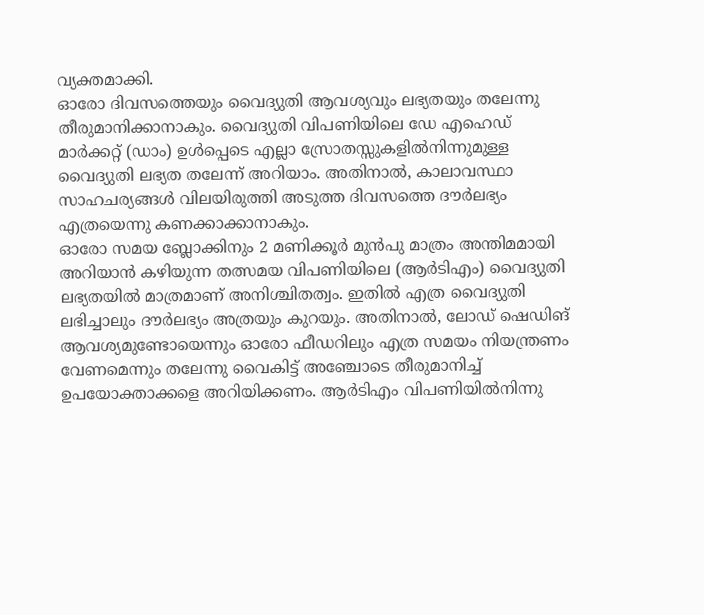വ്യക്തമാക്കി.
ഓരോ ദിവസത്തെയും വൈദ്യുതി ആവശ്യവും ലഭ്യതയും തലേന്നു തീരുമാനിക്കാനാകും. വൈദ്യുതി വിപണിയിലെ ഡേ എഹെഡ് മാർക്കറ്റ് (ഡാം) ഉൾപ്പെടെ എല്ലാ സ്രോതസ്സുകളിൽനിന്നുമുള്ള വൈദ്യുതി ലഭ്യത തലേന്ന് അറിയാം. അതിനാൽ, കാലാവസ്ഥാ സാഹചര്യങ്ങൾ വിലയിരുത്തി അടുത്ത ദിവസത്തെ ദൗർലഭ്യം എത്രയെന്നു കണക്കാക്കാനാകും.
ഓരോ സമയ ബ്ലോക്കിനും 2 മണിക്കൂർ മുൻപു മാത്രം അന്തിമമായി അറിയാൻ കഴിയുന്ന തത്സമയ വിപണിയിലെ (ആർടിഎം) വൈദ്യുതി ലഭ്യതയിൽ മാത്രമാണ് അനിശ്ചിതത്വം. ഇതിൽ എത്ര വൈദ്യുതി ലഭിച്ചാലും ദൗർലഭ്യം അത്രയും കുറയും. അതിനാൽ, ലോഡ് ഷെഡിങ് ആവശ്യമുണ്ടോയെന്നും ഓരോ ഫീഡറിലും എത്ര സമയം നിയന്ത്രണം വേണമെന്നും തലേന്നു വൈകിട്ട് അഞ്ചോടെ തീരുമാനിച്ച് ഉപയോക്താക്കളെ അറിയിക്കണം. ആർടിഎം വിപണിയിൽനിന്നു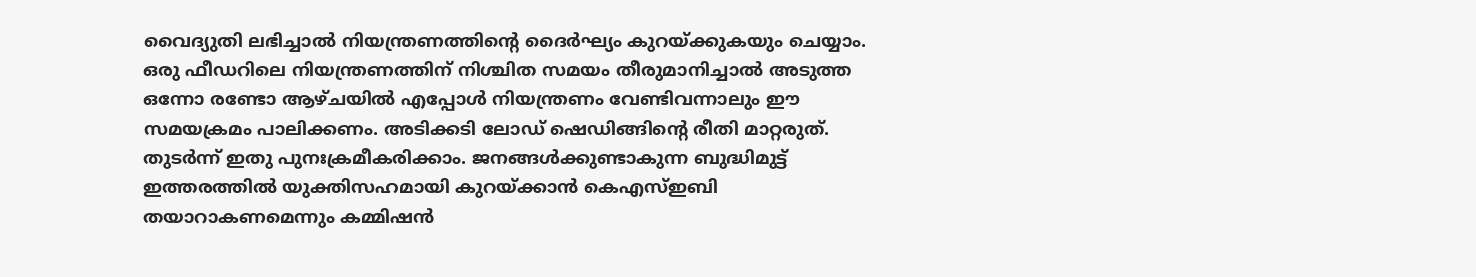വൈദ്യുതി ലഭിച്ചാൽ നിയന്ത്രണത്തിന്റെ ദൈർഘ്യം കുറയ്ക്കുകയും ചെയ്യാം.
ഒരു ഫീഡറിലെ നിയന്ത്രണത്തിന് നിശ്ചിത സമയം തീരുമാനിച്ചാൽ അടുത്ത ഒന്നോ രണ്ടോ ആഴ്ചയിൽ എപ്പോൾ നിയന്ത്രണം വേണ്ടിവന്നാലും ഈ സമയക്രമം പാലിക്കണം. അടിക്കടി ലോഡ് ഷെഡിങ്ങിന്റെ രീതി മാറ്റരുത്. തുടർന്ന് ഇതു പുനഃക്രമീകരിക്കാം. ജനങ്ങൾക്കുണ്ടാകുന്ന ബുദ്ധിമുട്ട് ഇത്തരത്തിൽ യുക്തിസഹമായി കുറയ്ക്കാൻ കെഎസ്ഇബി തയാറാകണമെന്നും കമ്മിഷൻ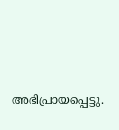അഭിപ്രായപ്പെട്ടു.